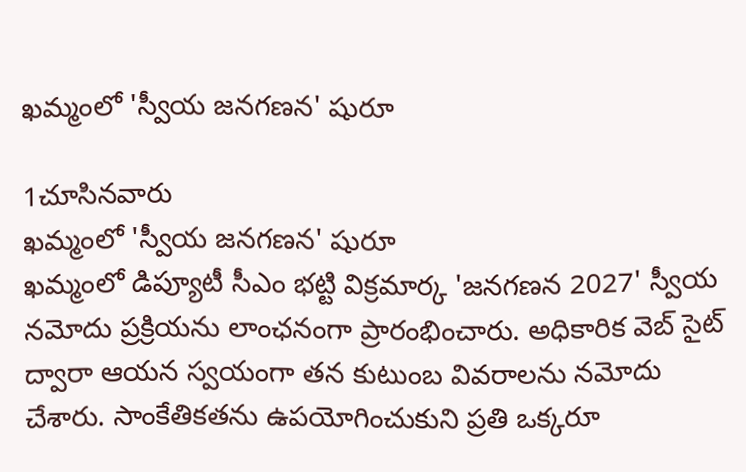ఖమ్మంలో 'స్వీయ జనగణన' షురూ

1చూసినవారు
ఖమ్మంలో 'స్వీయ జనగణన' షురూ
ఖమ్మంలో డిప్యూటీ సీఎం భట్టి విక్రమార్క 'జనగణన 2027' స్వీయ నమోదు ప్రక్రియను లాంఛనంగా ప్రారంభించారు. అధికారిక వెబ్ సైట్ ద్వారా ఆయన స్వయంగా తన కుటుంబ వివరాలను నమోదు చేశారు. సాంకేతికతను ఉపయోగించుకుని ప్రతి ఒక్కరూ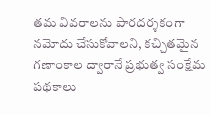తమ వివరాలను పారదర్శకంగా నమోదు చేసుకోవాలని, కచ్చితమైన గణాంకాల ద్వారానే ప్రభుత్వ సంక్షేమ పథకాలు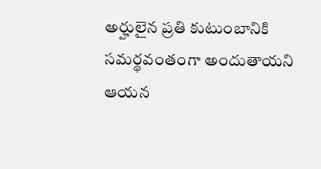అర్హులైన ప్రతి కుటుంబానికి సమర్థవంతంగా అందుతాయని ఆయన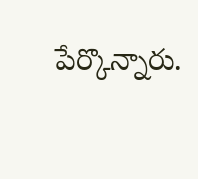పేర్కొన్నారు.